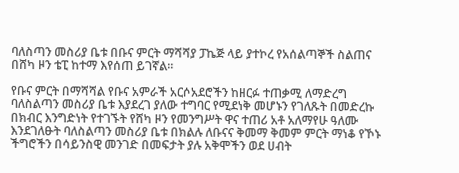ባለስጣን መስሪያ ቤቱ በቡና ምርት ማሻሻያ ፓኬጅ ላይ ያተኮረ የአሰልጣኞች ስልጠና በሸካ ዞን ቴፒ ከተማ እየሰጠ ይገኛል።

የቡና ምርት በማሻሻል የቡና አምራች አርሶአደሮችን ከዘርፉ ተጠቃሚ ለማድረግ ባለስልጣን መስሪያ ቤቱ እያደረገ ያለው ተግባር የሚደነቅ መሆኑን የገለጹት በመድረኩ በክብር እንግድነት የተገኙት የሸካ ዞን የመንግሥት ዋና ተጠሪ አቶ አለማየሁ ዓለሙ እንደገለፁት ባለስልጣን መስሪያ ቤቱ በክልሉ ለቡናና ቅመማ ቅመም ምርት ማነቆ የኾኑ ችግሮችን በሳይንስዊ መንገድ በመፍታት ያሉ አቅሞችን ወደ ሀብት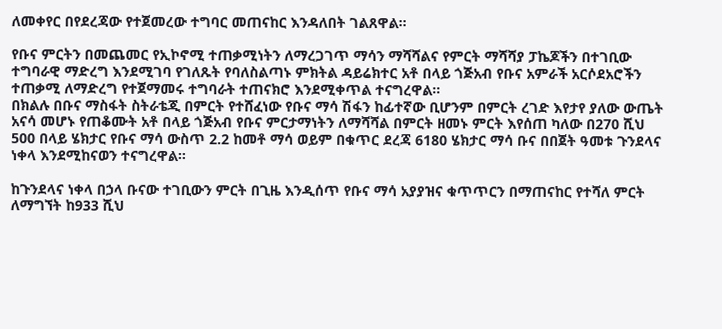ለመቀየር በየደረጃው የተጀመረው ተግባር መጠናከር እንዳለበት ገልጸዋል።

የቡና ምርትን በመጨመር የኢኮኖሚ ተጠቃሚነትን ለማረጋገጥ ማሳን ማሻሻልና የምርት ማሻሻያ ፓኬጆችን በተገቢው ተግባራዊ ማድረግ እንደሚገባ የገለጹት የባለስልጣኑ ምክትል ዳይሬክተር አቶ በላይ ጎጅአብ የቡና አምራች አርሶደአሮችን ተጠቃሚ ለማድረግ የተጀማመሩ ተግባራት ተጠናክሮ እንደሚቀጥል ተናግረዋል።
በክልሉ በቡና ማስፋት ስትራቴጂ በምርት የተሸፈነው የቡና ማሳ ሽፋን ከፊተኛው ቢሆንም በምርት ረገድ እየታየ ያለው ውጤት አናሳ መሆኑ የጠቆሙት አቶ በላይ ጎጅአብ የቡና ምርታማነትን ለማሻሻል በምርት ዘመኑ ምርት እየሰጠ ካለው በ270 ሺህ 500 በላይ ሄክታር የቡና ማሳ ውስጥ 2.2 ከመቶ ማሳ ወይም በቁጥር ደረጃ 6180 ሄክታር ማሳ ቡና በበጀት ዓመቱ ጉንደላና ነቀላ እንደሚከናወን ተናግረዋል።

ከጉንደላና ነቀላ በኃላ ቡናው ተገቢውን ምርት በጊዜ እንዲሰጥ የቡና ማሳ አያያዝና ቁጥጥርን በማጠናከር የተሻለ ምርት ለማግኘት ከ933 ሺህ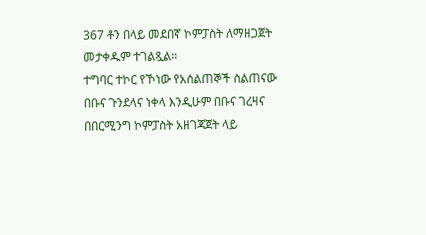367 ቶን በላይ መደበኛ ኮምፓስት ለማዘጋጀት መታቀዱም ተገልጿል።
ተግባር ተኮር የኾነው የአሰልጠኞች ስልጠናው በቡና ጉንደላና ነቀላ እንዲሁም በቡና ገረዛና በበርሚንግ ኮምፓስት አዘገጃጀት ላይ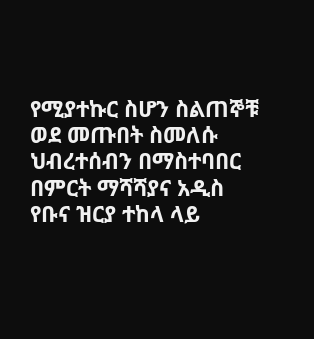የሚያተኩር ስሆን ስልጠኞቹ ወደ መጡበት ስመለሱ ህብረተሰብን በማስተባበር በምርት ማሻሻያና አዲስ የቡና ዝርያ ተከላ ላይ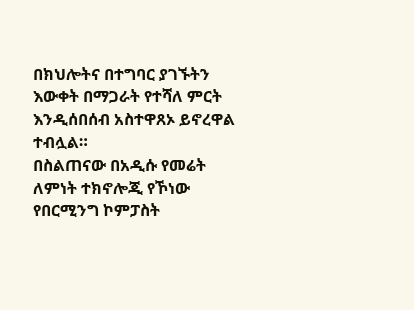በክህሎትና በተግባር ያገኙትን እውቀት በማጋራት የተሻለ ምርት እንዲሰበሰብ አስተዋጸኦ ይኖረዋል ተብሏል።
በስልጠናው በአዲሱ የመሬት ለምነት ተክኖሎጂ የኾነው የበርሚንግ ኮምፓስት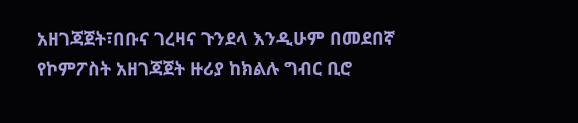አዘገጃጀት፣በቡና ገረዛና ጉንደላ እንዲሁም በመደበኛ የኮምፖስት አዘገጃጀት ዙሪያ ከክልሉ ግብር ቢሮ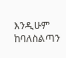እንዲሁም ከባለስልጣን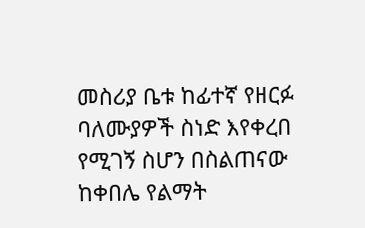መስሪያ ቤቱ ከፊተኛ የዘርፉ ባለሙያዎች ስነድ እየቀረበ የሚገኝ ስሆን በስልጠናው ከቀበሌ የልማት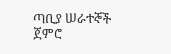ጣቢያ ሠራተኞች ጀምሮ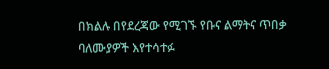በክልሉ በየደረጃው የሚገኙ የቡና ልማትና ጥበቃ ባለሙያዎች እየተሳተፉ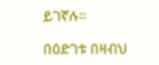ይገኛሉ።

በዕድገቱ በዛብህ